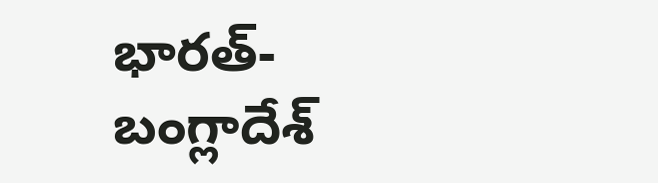భారత్-బంగ్లాదేశ్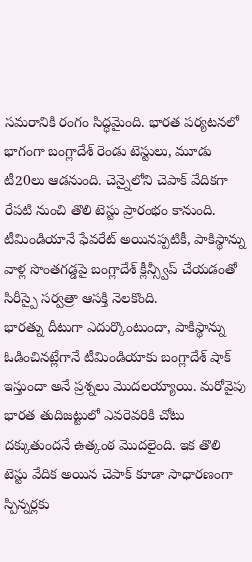సమరానికి రంగం సిద్ధమైంది. భారత పర్యటనలో భాగంగా బంగ్లాదేశ్ రెండు టెస్టులు, మూడు టీ20లు ఆడనుంది. చెన్నైలోని చెపాక్ వేదికగా రేపటి నుంచి తొలి టెస్టు ప్రారంభం కానుంది. టీమిండియానే ఫేవరేట్ అయినప్పటికీ, పాకిస్థాన్ను వాళ్ల సొంతగడ్డపై బంగ్లాదేశ్ క్లీన్స్వీప్ చేయడంతో సిరీస్పై సర్వత్రా ఆసక్తి నెలకొంది.
భారత్ను దీటుగా ఎదుర్కొంటుందా, పాకిస్థాన్ను ఓడించినట్లేగానే టీమిండియాకు బంగ్లాదేశ్ షాక్ ఇస్తుందా అనే ప్రశ్నలు మొదలయ్యాయి. మరోవైపు భారత తుదిజట్టులో ఎవరెవరికి చోటు దక్కుతుందనే ఉత్కంఠ మొదలైంది. ఇక తొలి టెస్టు వేదిక అయిన చెపాక్ కూడా సాధారణంగా స్పిన్నర్లకు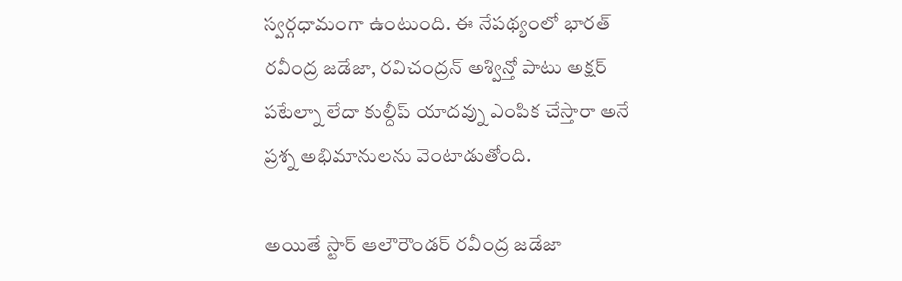స్వర్గధామంగా ఉంటుంది. ఈ నేపథ్యంలో భారత్ రవీంద్ర జడేజా, రవిచంద్రన్ అశ్విన్తో పాటు అక్షర్ పటేల్నా లేదా కుల్దీప్ యాదవ్ను ఎంపిక చేస్తారా అనే ప్రశ్న అభిమానులను వెంటాడుతోంది.

అయితే స్టార్ ఆలౌరౌండర్ రవీంద్ర జడేజా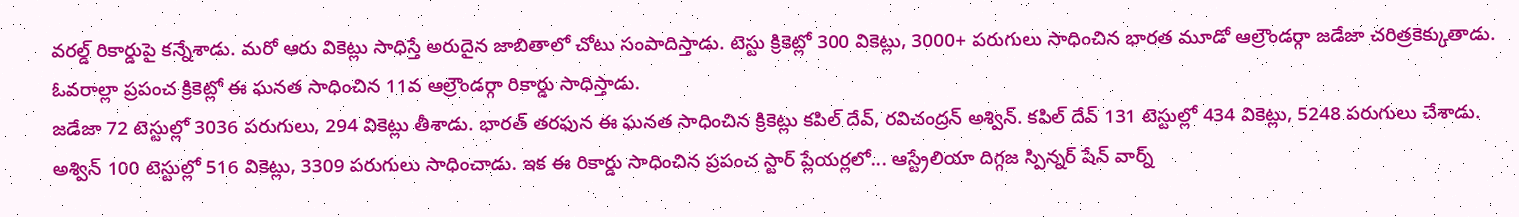వరల్డ్ రికార్డుపై కన్నేశాడు. మరో ఆరు వికెట్లు సాధిస్తే అరుదైన జాబితాలో చోటు సంపాదిస్తాడు. టెస్టు క్రికెట్లో 300 వికెట్లు, 3000+ పరుగులు సాధించిన భారత మూడో ఆల్రౌండర్గా జడేజా చరిత్రకెక్కుతాడు. ఓవరాల్లా ప్రపంచ క్రికెట్లో ఈ ఘనత సాధించిన 11వ ఆల్రౌండర్గా రికార్డు సాధిస్తాడు.
జడేజా 72 టెస్టుల్లో 3036 పరుగులు, 294 వికెట్లు తీశాడు. భారత్ తరఫున ఈ ఘనత సాధించిన క్రికెట్లు కపిల్ దేవ్, రవిచంద్రన్ అశ్విన్. కపిల్ దేవ్ 131 టెస్టుల్లో 434 వికెట్లు, 5248 పరుగులు చేశాడు. అశ్విన్ 100 టెస్టుల్లో 516 వికెట్లు, 3309 పరుగులు సాధించాడు. ఇక ఈ రికార్డు సాధించిన ప్రపంచ స్టార్ ప్లేయర్లలో... ఆస్ట్రేలియా దిగ్గజ స్పిన్నర్ షేన్ వార్న్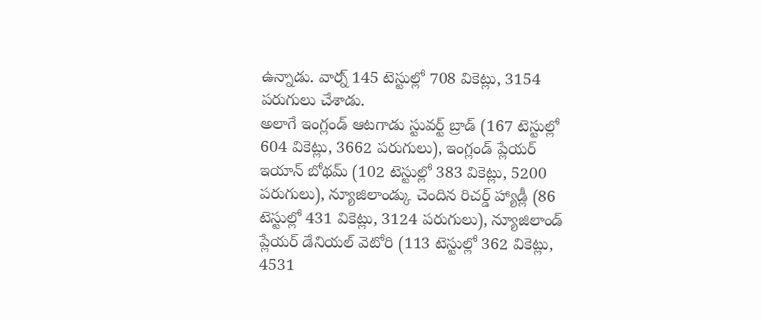ఉన్నాడు. వార్న్ 145 టెస్టుల్లో 708 వికెట్లు, 3154 పరుగులు చేశాడు.
అలాగే ఇంగ్లండ్ ఆటగాడు స్టువర్ట్ బ్రాడ్ (167 టెస్టుల్లో 604 వికెట్లు, 3662 పరుగులు), ఇంగ్లండ్ ప్లేయర్ ఇయాన్ బోథమ్ (102 టెస్టుల్లో 383 వికెట్లు, 5200 పరుగులు), న్యూజిలాండ్కు చెందిన రిచర్డ్ హ్యాడ్లీ (86 టెస్టుల్లో 431 వికెట్లు, 3124 పరుగులు), న్యూజిలాండ్ ప్లేయర్ డేనియల్ వెటోరి (113 టెస్టుల్లో 362 వికెట్లు, 4531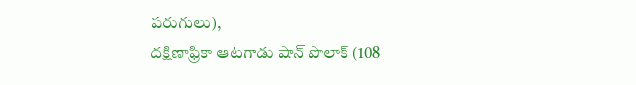పరుగులు),
దక్షిణాఫ్రికా ఆటగాడు షాన్ పొలాక్ (108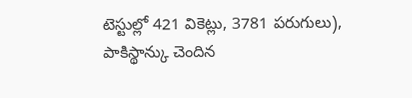టెస్టుల్లో 421 వికెట్లు, 3781 పరుగులు), పాకిస్థాన్కు చెందిన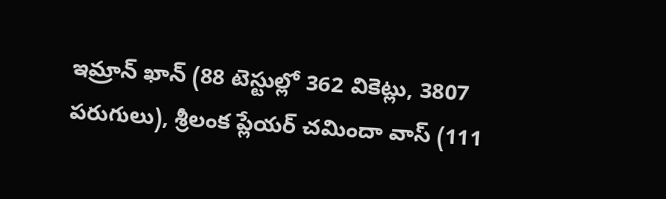ఇమ్రాన్ ఖాన్ (88 టెస్టుల్లో 362 వికెట్లు, 3807 పరుగులు), శ్రీలంక ప్లేయర్ చమిందా వాస్ (111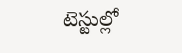టెస్టుల్లో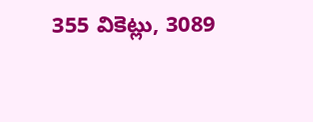355 వికెట్లు, 3089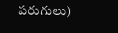పరుగులు)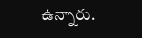ఉన్నారు.